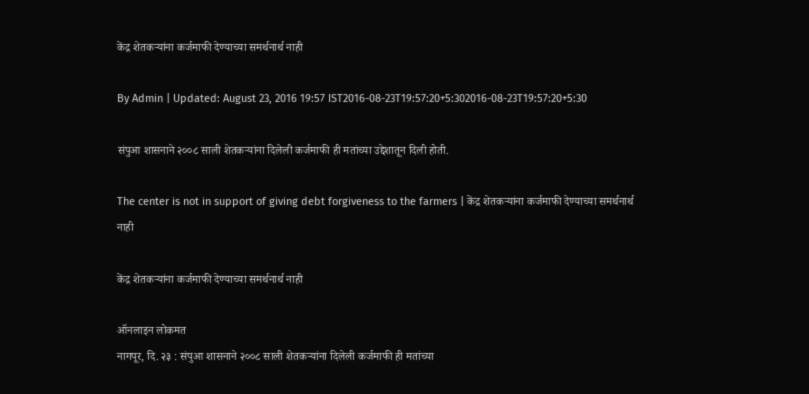केंद्र शेतकऱ्यांना कर्जमाफी देण्याच्या समर्थनार्थ नाही

By Admin | Updated: August 23, 2016 19:57 IST2016-08-23T19:57:20+5:302016-08-23T19:57:20+5:30

संपुआ शासनाने २००८ साली शेतकऱ्यांना दिलेली कर्जमाफी ही मतांच्या उद्देशातून दिली होती.

The center is not in support of giving debt forgiveness to the farmers | केंद्र शेतकऱ्यांना कर्जमाफी देण्याच्या समर्थनार्थ नाही

केंद्र शेतकऱ्यांना कर्जमाफी देण्याच्या समर्थनार्थ नाही

ऑनलाइन लोकमत
नागपूर, दि. २३ : संपुआ शासनाने २००८ साली शेतकऱ्यांना दिलेली कर्जमाफी ही मतांच्या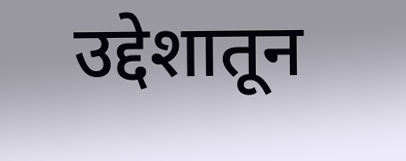उद्देशातून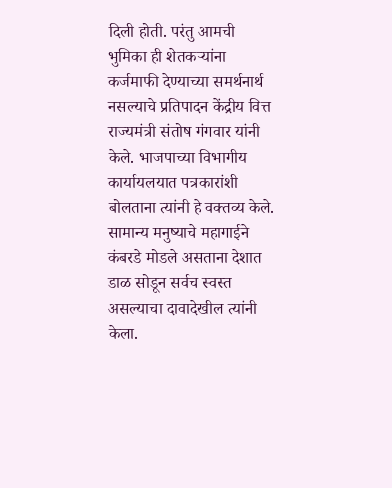दिली होती. परंतु आमची भुमिका ही शेतकऱ्यांना कर्जमाफी देण्याच्या समर्थनार्थ नसल्याचे प्रतिपादन केंद्रीय वित्त राज्यमंत्री संतोष गंगवार यांनी केले. भाजपाच्या विभागीय कार्यायलयात पत्रकारांशी बोलताना त्यांनी हे वक्तव्य केले. सामान्य मनुष्याचे महागाईने कंबरडे मोडले असताना देशात डाळ सोडून सर्वच स्वस्त असल्याचा दावादेखील त्यांनी केला.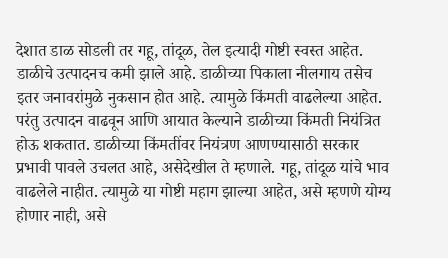देशात डाळ सोडली तर गहू, तांदूळ, तेल इत्यादी गोष्टी स्वस्त आहेत. डाळीचे उत्पादनच कमी झाले आहे. डाळीच्या पिकाला नीलगाय तसेच इतर जनावरांमुळे नुकसान होत आहे. त्यामुळे किंमती वाढलेल्या आहेत. परंतु उत्पादन वाढवून आणि आयात केल्याने डाळीच्या किंमती नियंत्रित होऊ शकतात. डाळीच्या किंमतींवर नियंत्रण आणण्यासाठी सरकार प्रभावी पावले उचलत आहे, असेदेखील ते म्हणाले. गहू, तांदूळ यांचे भाव वाढलेले नाहीत. त्यामुळे या गोष्टी महाग झाल्या आहेत, असे म्हणणे योग्य होणार नाही, असे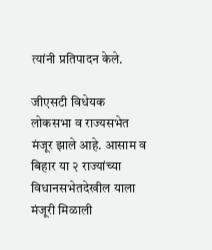त्यांनी प्रतिपादन केले.

जीएसटी विधेयक लोकसभा व राज्यसभेत मंजूर झाले आहे. आसाम व बिहार या २ राज्यांच्या विधानसभेतदेखील याला मंजूरी मिळाली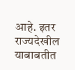आहे. इतर राज्यदेखील याबाबतीत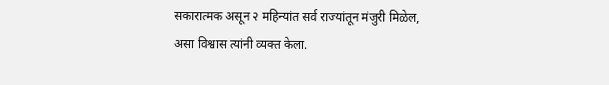सकारात्मक असून २ महिन्यांत सर्व राज्यांतून मंजुरी मिळेल, असा विश्वास त्यांनी व्यक्त केला.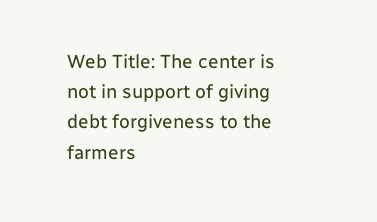Web Title: The center is not in support of giving debt forgiveness to the farmers